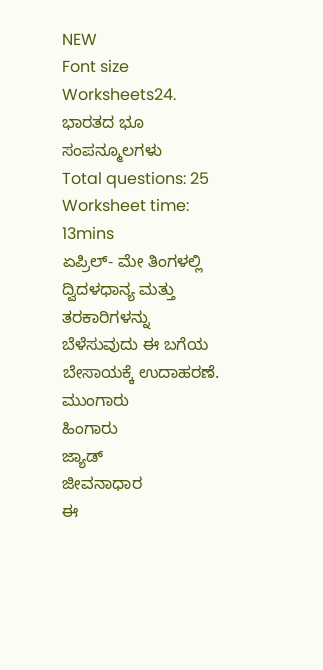NEW
Font size
Worksheets24. ಭಾರತದ ಭೂ ಸಂಪನ್ಮೂಲಗಳು
Total questions: 25
Worksheet time: 13mins
ಏಪ್ರಿಲ್- ಮೇ ತಿಂಗಳಲ್ಲಿ ದ್ವಿದಳಧಾನ್ಯ ಮತ್ತು ತರಕಾರಿಗಳನ್ನು ಬೆಳೆಸುವುದು ಈ ಬಗೆಯ ಬೇಸಾಯಕ್ಕೆ ಉದಾಹರಣೆ.
ಮುಂಗಾರು
ಹಿಂಗಾರು
ಜ್ಯಾಡ್
ಜೀವನಾಧಾರ
ಈ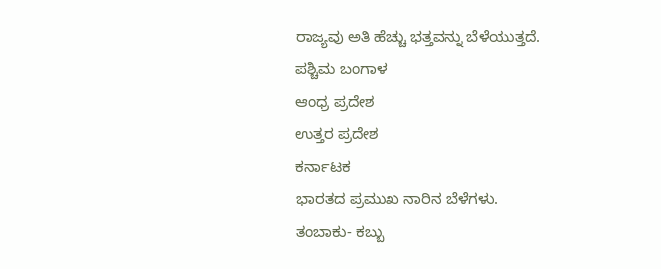ರಾಜ್ಯವು ಅತಿ ಹೆಚ್ಚು ಭತ್ತವನ್ನು ಬೆಳೆಯುತ್ತದೆ.
ಪಶ್ಚಿಮ ಬಂಗಾಳ
ಆಂಧ್ರ ಪ್ರದೇಶ
ಉತ್ತರ ಪ್ರದೇಶ
ಕರ್ನಾಟಕ
ಭಾರತದ ಪ್ರಮುಖ ನಾರಿನ ಬೆಳೆಗಳು.
ತಂಬಾಕು- ಕಬ್ಬು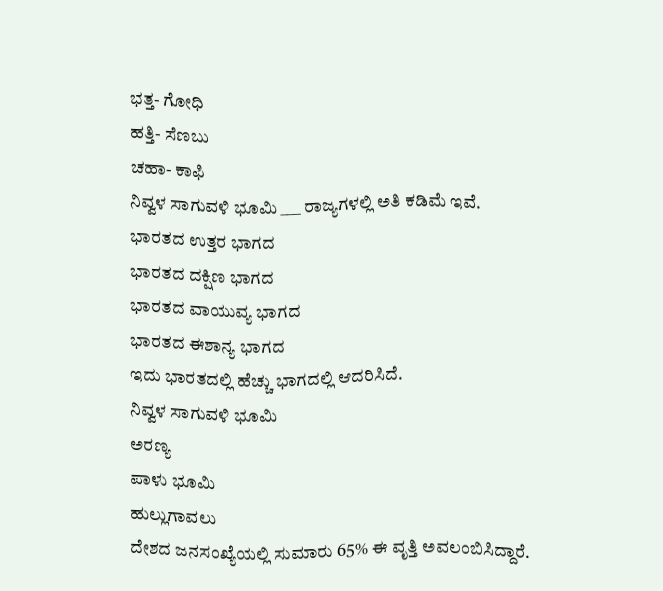ಭತ್ತ- ಗೋಧಿ
ಹತ್ತಿ- ಸೆಣಬು
ಚಹಾ- ಕಾಫಿ
ನಿವ್ವಳ ಸಾಗುವಳಿ ಭೂಮಿ ___ ರಾಜ್ಯಗಳಲ್ಲಿ ಅತಿ ಕಡಿಮೆ ಇವೆ.
ಭಾರತದ ಉತ್ತರ ಭಾಗದ
ಭಾರತದ ದಕ್ಷಿಣ ಭಾಗದ
ಭಾರತದ ವಾಯುವ್ಯ ಭಾಗದ
ಭಾರತದ ಈಶಾನ್ಯ ಭಾಗದ
ಇದು ಭಾರತದಲ್ಲಿ ಹೆಚ್ಚು ಭಾಗದಲ್ಲಿ ಆದರಿಸಿದೆ.
ನಿವ್ವಳ ಸಾಗುವಳಿ ಭೂಮಿ
ಅರಣ್ಯ
ಪಾಳು ಭೂಮಿ
ಹುಲ್ಲುಗಾವಲು
ದೇಶದ ಜನಸಂಖ್ಯೆಯಲ್ಲಿ ಸುಮಾರು 65% ಈ ವೃತ್ತಿ ಅವಲಂಬಿಸಿದ್ದಾರೆ.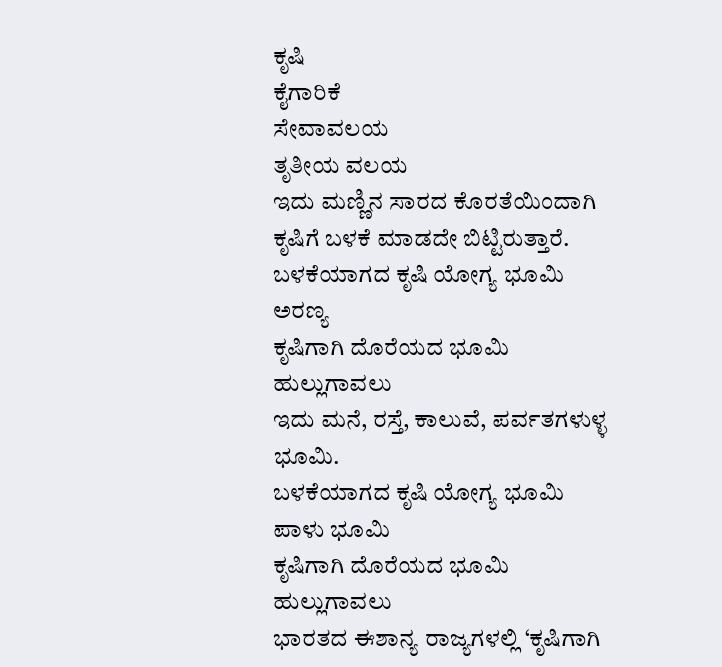ಕೃಷಿ
ಕೈಗಾರಿಕೆ
ಸೇವಾವಲಯ
ತೃತೀಯ ವಲಯ
ಇದು ಮಣ್ಣಿನ ಸಾರದ ಕೊರತೆಯಿಂದಾಗಿ ಕೃಷಿಗೆ ಬಳಕೆ ಮಾಡದೇ ಬಿಟ್ಟಿರುತ್ತಾರೆ.
ಬಳಕೆಯಾಗದ ಕೃಷಿ ಯೋಗ್ಯ ಭೂಮಿ
ಅರಣ್ಯ
ಕೃಷಿಗಾಗಿ ದೊರೆಯದ ಭೂಮಿ
ಹುಲ್ಲುಗಾವಲು
ಇದು ಮನೆ, ರಸ್ತೆ, ಕಾಲುವೆ, ಪರ್ವತಗಳುಳ್ಳ ಭೂಮಿ.
ಬಳಕೆಯಾಗದ ಕೃಷಿ ಯೋಗ್ಯ ಭೂಮಿ
ಪಾಳು ಭೂಮಿ
ಕೃಷಿಗಾಗಿ ದೊರೆಯದ ಭೂಮಿ
ಹುಲ್ಲುಗಾವಲು
ಭಾರತದ ಈಶಾನ್ಯ ರಾಜ್ಯಗಳಲ್ಲಿ ‘ಕೃಷಿಗಾಗಿ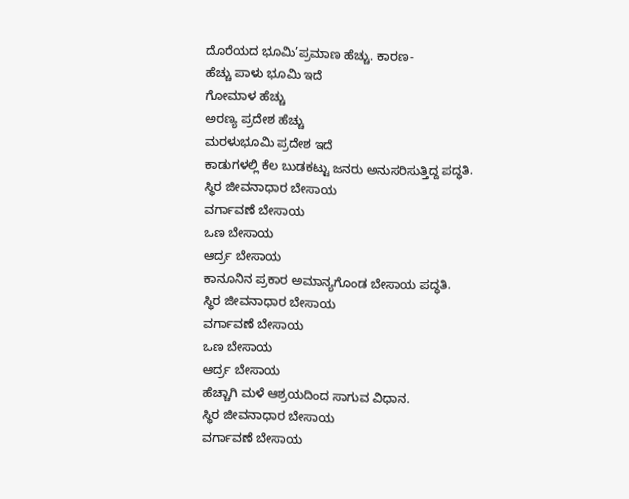ದೊರೆಯದ ಭೂಮಿ’ಪ್ರಮಾಣ ಹೆಚ್ಚು. ಕಾರಣ-
ಹೆಚ್ಚು ಪಾಳು ಭೂಮಿ ಇದೆ
ಗೋಮಾಳ ಹೆಚ್ಚು
ಅರಣ್ಯ ಪ್ರದೇಶ ಹೆಚ್ಚು
ಮರಳುಭೂಮಿ ಪ್ರದೇಶ ಇದೆ
ಕಾಡುಗಳಲ್ಲಿ ಕೆಲ ಬುಡಕಟ್ಟು ಜನರು ಅನುಸರಿಸುತ್ತಿದ್ದ ಪದ್ಧತಿ.
ಸ್ಥಿರ ಜೀವನಾಧಾರ ಬೇಸಾಯ
ವರ್ಗಾವಣೆ ಬೇಸಾಯ
ಒಣ ಬೇಸಾಯ
ಆರ್ದ್ರ ಬೇಸಾಯ
ಕಾನೂನಿನ ಪ್ರಕಾರ ಅಮಾನ್ಯಗೊಂಡ ಬೇಸಾಯ ಪದ್ಧತಿ.
ಸ್ಥಿರ ಜೀವನಾಧಾರ ಬೇಸಾಯ
ವರ್ಗಾವಣೆ ಬೇಸಾಯ
ಒಣ ಬೇಸಾಯ
ಆರ್ದ್ರ ಬೇಸಾಯ
ಹೆಚ್ಚಾಗಿ ಮಳೆ ಆಶ್ರಯದಿಂದ ಸಾಗುವ ವಿಧಾನ.
ಸ್ಥಿರ ಜೀವನಾಧಾರ ಬೇಸಾಯ
ವರ್ಗಾವಣೆ ಬೇಸಾಯ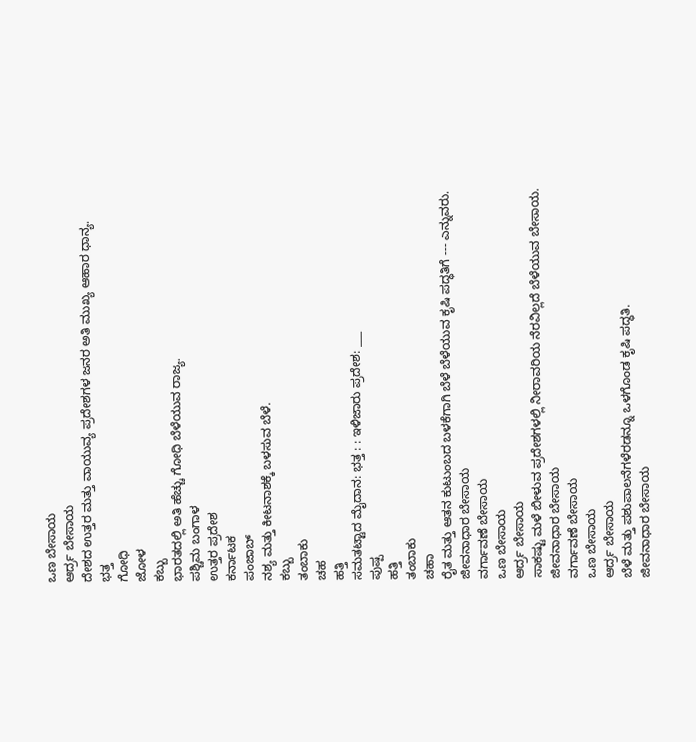ಒಣ ಬೇಸಾಯ
ಆರ್ದ್ರ ಬೇಸಾಯ
ದೇಶದ ಉತ್ತರ ಮತ್ತು ವಾಯುವ್ಯ ಪ್ರದೇಶಗಳ ಜನರ ಅತಿ ಮುಖ್ಯ ಆಹಾರ ಧಾನ್ಯ.
ಭತ್ತ
ಗೋಧಿ
ಜೋಳ
ಕಬ್ಬು
ಭಾರತದಲ್ಲಿ ಅತಿ ಹೆಚ್ಚು ಗೋಧಿ ಬೆಳೆಯುವ ರಾಜ್ಯ.
ಪಶ್ಚಿಮ ಬಂಗಾಳ
ಉತ್ತರ ಪ್ರದೇಶ
ಕರ್ನಾಟಕ
ಪಂಜಾಬ್
ನಶ್ಯ ಮತ್ತು ಕೀಟನಾಶಕ್ಕೆ ಬಳಸುವ ಬೆಳೆ.
ಕಬ್ಬು
ತಂಬಾಕು
ಚಹ
ಹತ್ತಿ
ಸಮತಟ್ಟಾದ ಮೈದಾನ: ಭತ್ತ : : ಇಳಿಜಾರು ಪ್ರದೇಶ: ___
ಪುಷ್ಪ
ಹತ್ತಿ
ತಂಬಾಕು
ಚಹಾ
ರೈತ ಮತ್ತು ಆತನ ಕುಟುಂಬದ ಬಳಕೆಗಾಗಿ ಬೆಳೆ ಬೆಳೆಯುವ ಕೃಷಿ ಪದ್ಧತಿಗೆ --- ಎನ್ನುವರು.
ಜೀವನಾಧಾರ ಬೇಸಾಯ
ವರ್ಗಾವಣೆ ಬೇಸಾಯ
ಒಣ ಬೇಸಾಯ
ಆರ್ದ್ರ ಬೇಸಾಯ
ಸಾಕಷ್ಟು ಮಳೆ ಬೀಳುವ ಪ್ರದೇಶಗಳಲ್ಲಿ ನೀರಾವರಿಯ ನೆರವಿಲ್ಲದೆ ಬೆಳೆಯುವ ಬೇಸಾಯ.
ಜೀವನಾಧಾರ ಬೇಸಾಯ
ವರ್ಗಾವಣೆ ಬೇಸಾಯ
ಒಣ ಬೇಸಾಯ
ಆರ್ದ್ರ ಬೇಸಾಯ
ಬೆಳೆ ಮತ್ತು ಪಶುಪಾಲನೆಗಳೆರಡನ್ನೂ ಒಳಗೊಂಡ ಕೃಷಿ ಪದ್ಧತಿ.
ಜೀವನಾಧಾರ ಬೇಸಾಯ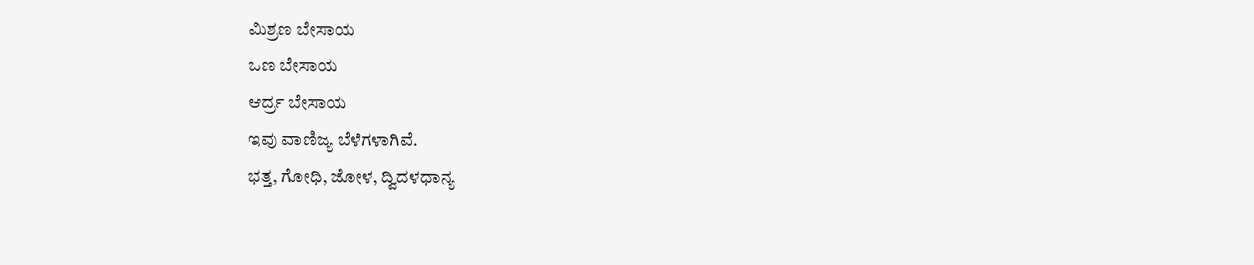ಮಿಶ್ರಣ ಬೇಸಾಯ
ಒಣ ಬೇಸಾಯ
ಆರ್ದ್ರ ಬೇಸಾಯ
ಇವು ವಾಣಿಜ್ಯ ಬೆಳೆಗಳಾಗಿವೆ.
ಭತ್ತ, ಗೋಧಿ, ಜೋಳ, ದ್ವಿದಳಧಾನ್ಯ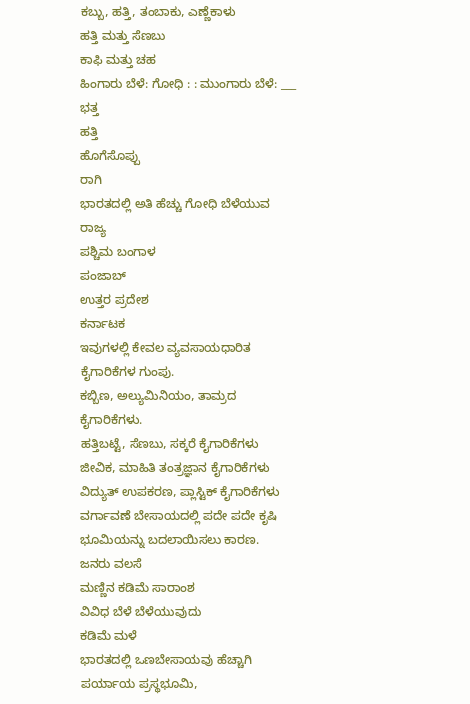ಕಬ್ಬು, ಹತ್ತಿ, ತಂಬಾಕು, ಎಣ್ಣೆಕಾಳು
ಹತ್ತಿ ಮತ್ತು ಸೆಣಬು
ಕಾಫಿ ಮತ್ತು ಚಹ
ಹಿಂಗಾರು ಬೆಳೆ: ಗೋಧಿ : : ಮುಂಗಾರು ಬೆಳೆ: ___
ಭತ್ತ
ಹತ್ತಿ
ಹೊಗೆಸೊಪ್ಪು
ರಾಗಿ
ಭಾರತದಲ್ಲಿ ಅತಿ ಹೆಚ್ಚು ಗೋಧಿ ಬೆಳೆಯುವ ರಾಜ್ಯ
ಪಶ್ಚಿಮ ಬಂಗಾಳ
ಪಂಜಾಬ್
ಉತ್ತರ ಪ್ರದೇಶ
ಕರ್ನಾಟಕ
ಇವುಗಳಲ್ಲಿ ಕೇವಲ ವ್ಯವಸಾಯಧಾರಿತ ಕೈಗಾರಿಕೆಗಳ ಗುಂಪು.
ಕಬ್ಬಿಣ, ಅಲ್ಯುಮಿನಿಯಂ, ತಾಮ್ರದ ಕೈಗಾರಿಕೆಗಳು.
ಹತ್ತಿಬಟ್ಟೆ, ಸೆಣಬು, ಸಕ್ಕರೆ ಕೈಗಾರಿಕೆಗಳು
ಜೀವಿಕ, ಮಾಹಿತಿ ತಂತ್ರಜ್ಞಾನ ಕೈಗಾರಿಕೆಗಳು
ವಿದ್ಯುತ್ ಉಪಕರಣ, ಪ್ಲಾಸ್ಟಿಕ್ ಕೈಗಾರಿಕೆಗಳು
ವರ್ಗಾವಣೆ ಬೇಸಾಯದಲ್ಲಿ ಪದೇ ಪದೇ ಕೃಷಿ ಭೂಮಿಯನ್ನು ಬದಲಾಯಿಸಲು ಕಾರಣ.
ಜನರು ವಲಸೆ
ಮಣ್ಣಿನ ಕಡಿಮೆ ಸಾರಾಂಶ
ವಿವಿಧ ಬೆಳೆ ಬೆಳೆಯುವುದು
ಕಡಿಮೆ ಮಳೆ
ಭಾರತದಲ್ಲಿ ಒಣಬೇಸಾಯವು ಹೆಚ್ಚಾಗಿ ಪರ್ಯಾಯ ಪ್ರಸ್ಥಭೂಮಿ,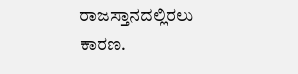ರಾಜಸ್ತಾನದಲ್ಲಿರಲು ಕಾರಣ.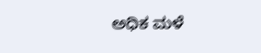ಅಧಿಕ ಮಳೆ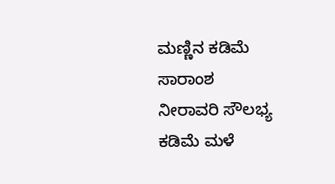ಮಣ್ಣಿನ ಕಡಿಮೆ ಸಾರಾಂಶ
ನೀರಾವರಿ ಸೌಲಭ್ಯ
ಕಡಿಮೆ ಮಳೆ